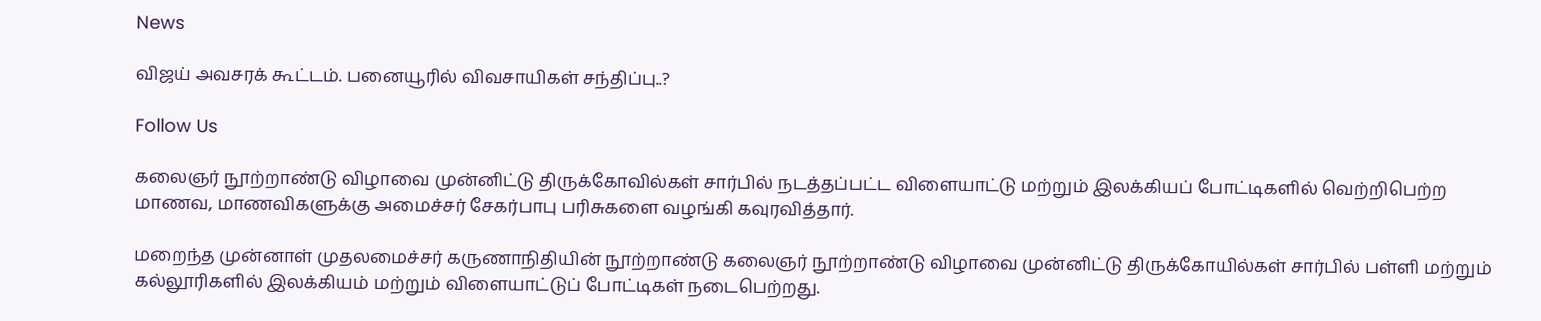News

விஜய் அவசரக் கூட்டம். பனையூரில் விவசாயிகள் சந்திப்பு..?

Follow Us

கலைஞர் நூற்றாண்டு விழாவை முன்னிட்டு திருக்கோவில்கள் சார்பில் நடத்தப்பட்ட விளையாட்டு மற்றும் இலக்கியப் போட்டிகளில் வெற்றிபெற்ற மாணவ, மாணவிகளுக்கு அமைச்சர் சேகர்பாபு பரிசுகளை வழங்கி கவுரவித்தார்.

மறைந்த முன்னாள் முதலமைச்சர் கருணாநிதியின் நூற்றாண்டு கலைஞர் நூற்றாண்டு விழாவை முன்னிட்டு திருக்கோயில்கள் சார்பில் பள்ளி மற்றும் கல்லூரிகளில் இலக்கியம் மற்றும் விளையாட்டுப் போட்டிகள் நடைபெற்றது.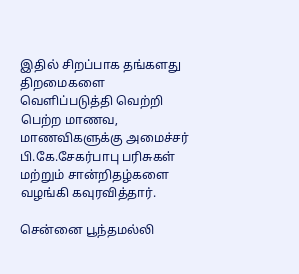இதில் சிறப்பாக தங்களது திறமைகளை வெளிப்படுத்தி வெற்றி பெற்ற மாணவ, மாணவிகளுக்கு அமைச்சர் பி.கே.சேகர்பாபு பரிசுகள் மற்றும் சான்றிதழ்களை வழங்கி கவுரவித்தார்.

சென்னை பூந்தமல்லி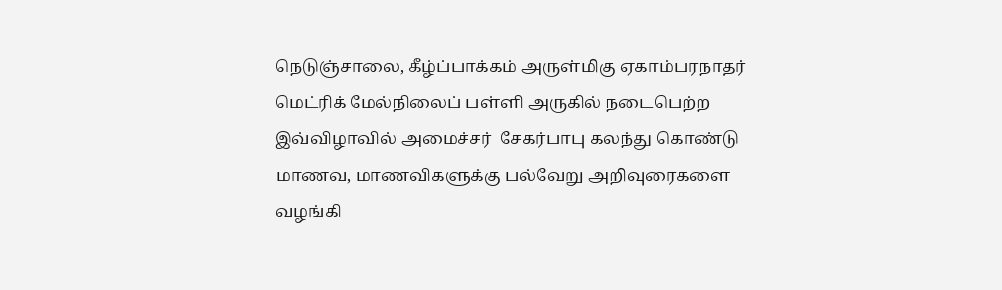நெடுஞ்சாலை, கீழ்ப்பாக்கம் அருள்மிகு ஏகாம்பரநாதர் மெட்ரிக் மேல்நிலைப் பள்ளி அருகில் நடைபெற்ற இவ்விழாவில் அமைச்சர்  சேகர்பாபு கலந்து கொண்டு மாணவ, மாணவிகளுக்கு பல்வேறு அறிவுரைகளை வழங்கி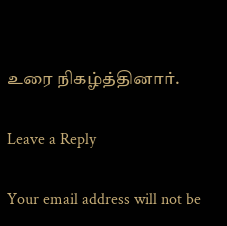உரை நிகழ்த்தினார்.

Leave a Reply

Your email address will not be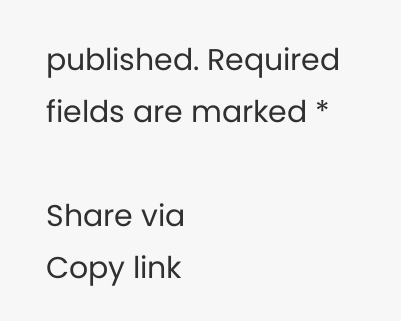published. Required fields are marked *

Share via
Copy link